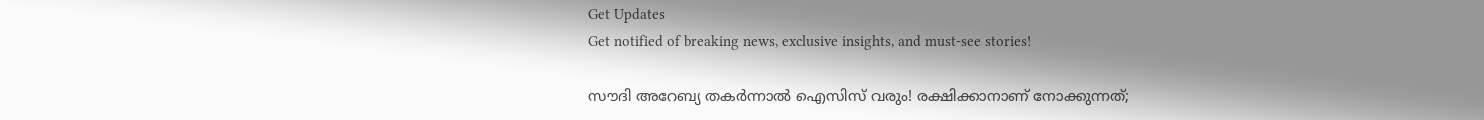Get Updates
Get notified of breaking news, exclusive insights, and must-see stories!

സൗദി അറേബ്യ തകര്‍ന്നാല്‍ ഐസിസ് വരും! രക്ഷിക്കാനാണ് നോക്കുന്നത്;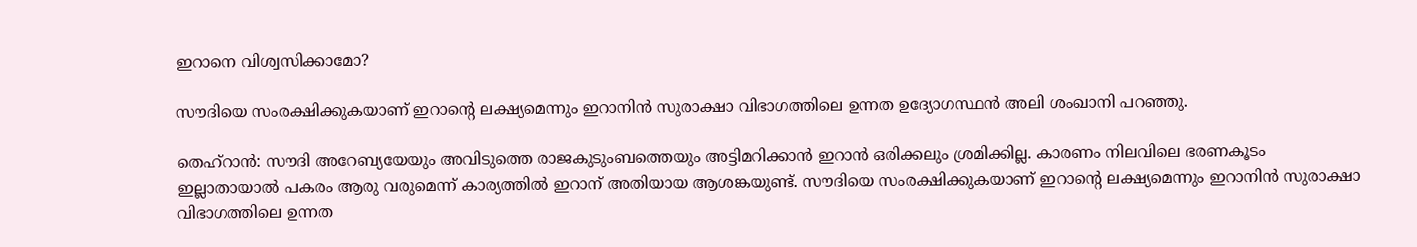ഇറാനെ വിശ്വസിക്കാമോ?

സൗദിയെ സംരക്ഷിക്കുകയാണ് ഇറാന്റെ ലക്ഷ്യമെന്നും ഇറാനിന്‍ സുരാക്ഷാ വിഭാഗത്തിലെ ഉന്നത ഉദ്യോഗസ്ഥന്‍ അലി ശംഖാനി പറഞ്ഞു.

തെഹ്‌റാന്‍: സൗദി അറേബ്യയേയും അവിടുത്തെ രാജകുടുംബത്തെയും അട്ടിമറിക്കാന്‍ ഇറാന്‍ ഒരിക്കലും ശ്രമിക്കില്ല. കാരണം നിലവിലെ ഭരണകൂടം ഇല്ലാതായാല്‍ പകരം ആരു വരുമെന്ന് കാര്യത്തില്‍ ഇറാന് അതിയായ ആശങ്കയുണ്ട്. സൗദിയെ സംരക്ഷിക്കുകയാണ് ഇറാന്റെ ലക്ഷ്യമെന്നും ഇറാനിന്‍ സുരാക്ഷാ വിഭാഗത്തിലെ ഉന്നത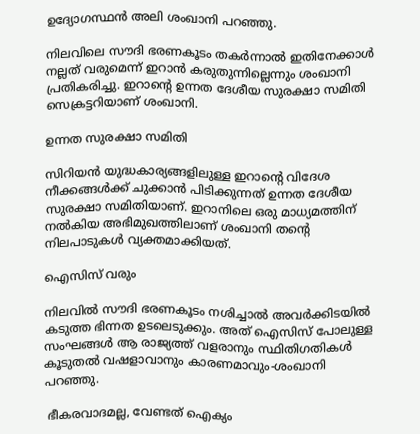ഉദ്യോഗസ്ഥന്‍ അലി ശംഖാനി പറഞ്ഞു.

നിലവിലെ സൗദി ഭരണകൂടം തകര്‍ന്നാല്‍ ഇതിനേക്കാള്‍ നല്ലത് വരുമെന്ന് ഇറാന്‍ കരുതുന്നില്ലെന്നും ശംഖാനി പ്രതികരിച്ചു. ഇറാന്റെ ഉന്നത ദേശീയ സുരക്ഷാ സമിതി സെക്രട്ടറിയാണ് ശംഖാനി.

ഉന്നത സുരക്ഷാ സമിതി

സിറിയന്‍ യുദ്ധകാര്യങ്ങളിലുള്ള ഇറാന്റെ വിദേശ നീക്കങ്ങള്‍ക്ക് ചുക്കാന്‍ പിടിക്കുന്നത് ഉന്നത ദേശീയ സുരക്ഷാ സമിതിയാണ്. ഇറാനിലെ ഒരു മാധ്യമത്തിന് നല്‍കിയ അഭിമുഖത്തിലാണ് ശംഖാനി തന്റെ നിലപാടുകള്‍ വ്യക്തമാക്കിയത്.

ഐസിസ് വരും

നിലവില്‍ സൗദി ഭരണകൂടം നശിച്ചാല്‍ അവര്‍ക്കിടയില്‍ കടുത്ത ഭിന്നത ഉടലെടുക്കും. അത് ഐസിസ് പോലുള്ള സംഘങ്ങള്‍ ആ രാജ്യത്ത് വളരാനും സ്ഥിതിഗതികള്‍ കൂടുതല്‍ വഷളാവാനും കാരണമാവും-ശംഖാനി പറഞ്ഞു.

 ഭീകരവാദമല്ല, വേണ്ടത് ഐക്യം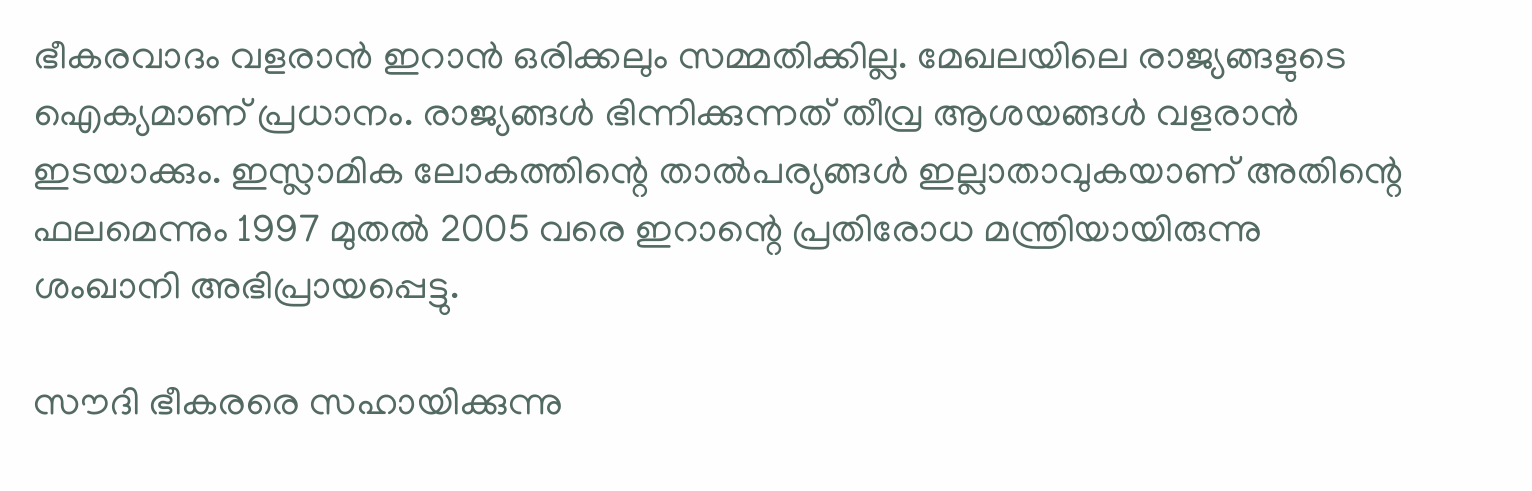ഭീകരവാദം വളരാന്‍ ഇറാന്‍ ഒരിക്കലും സമ്മതിക്കില്ല. മേഖലയിലെ രാജ്യങ്ങളുടെ ഐക്യമാണ് പ്രധാനം. രാജ്യങ്ങള്‍ ഭിന്നിക്കുന്നത് തീവ്ര ആശയങ്ങള്‍ വളരാന്‍ ഇടയാക്കും. ഇസ്ലാമിക ലോകത്തിന്റെ താല്‍പര്യങ്ങള്‍ ഇല്ലാതാവുകയാണ് അതിന്റെ ഫലമെന്നും 1997 മുതല്‍ 2005 വരെ ഇറാന്റെ പ്രതിരോധ മന്ത്രിയായിരുന്നു ശംഖാനി അഭിപ്രായപ്പെട്ടു.

സൗദി ഭീകരരെ സഹായിക്കുന്നു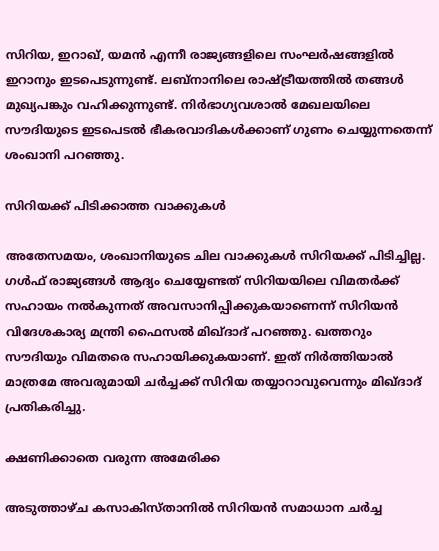സിറിയ, ഇറാഖ്, യമന്‍ എന്നീ രാജ്യങ്ങളിലെ സംഘര്‍ഷങ്ങളില്‍ ഇറാനും ഇടപെടുന്നുണ്ട്. ലബ്‌നാനിലെ രാഷ്ട്രീയത്തില്‍ തങ്ങള്‍ മുഖ്യപങ്കും വഹിക്കുന്നുണ്ട്. നിര്‍ഭാഗ്യവശാല്‍ മേഖലയിലെ സൗദിയുടെ ഇടപെടല്‍ ഭീകരവാദികള്‍ക്കാണ് ഗുണം ചെയ്യുന്നതെന്ന് ശംഖാനി പറഞ്ഞു.

സിറിയക്ക് പിടിക്കാത്ത വാക്കുകള്‍

അതേസമയം, ശംഖാനിയുടെ ചില വാക്കുകള്‍ സിറിയക്ക് പിടിച്ചില്ല. ഗള്‍ഫ് രാജ്യങ്ങള്‍ ആദ്യം ചെയ്യേണ്ടത് സിറിയയിലെ വിമതര്‍ക്ക് സഹായം നല്‍കുന്നത് അവസാനിപ്പിക്കുകയാണെന്ന് സിറിയന്‍ വിദേശകാര്യ മന്ത്രി ഫൈസല്‍ മിഖ്ദാദ് പറഞ്ഞു. ഖത്തറും സൗദിയും വിമതരെ സഹായിക്കുകയാണ്. ഇത് നിര്‍ത്തിയാല്‍ മാത്രമേ അവരുമായി ചര്‍ച്ചക്ക് സിറിയ തയ്യാറാവുവെന്നും മിഖ്ദാദ് പ്രതികരിച്ചു.

ക്ഷണിക്കാതെ വരുന്ന അമേരിക്ക

അടുത്താഴ്ച കസാകിസ്താനില്‍ സിറിയന്‍ സമാധാന ചര്‍ച്ച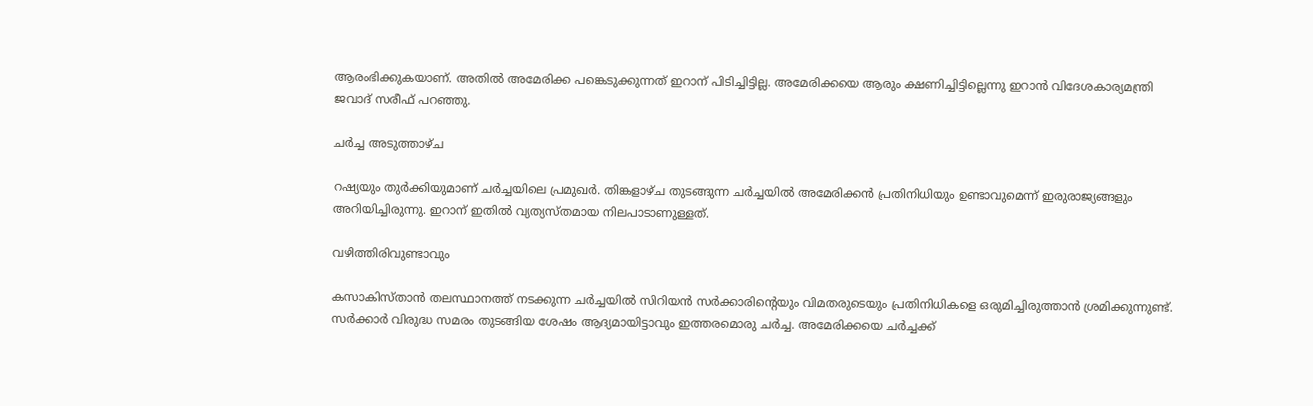ആരംഭിക്കുകയാണ്. അതില്‍ അമേരിക്ക പങ്കെടുക്കുന്നത് ഇറാന് പിടിച്ചിട്ടില്ല. അമേരിക്കയെ ആരും ക്ഷണിച്ചിട്ടില്ലെന്നു ഇറാന്‍ വിദേശകാര്യമന്ത്രി ജവാദ് സരീഫ് പറഞ്ഞു.

ചര്‍ച്ച അടുത്താഴ്ച

റഷ്യയും തുര്‍ക്കിയുമാണ് ചര്‍ച്ചയിലെ പ്രമുഖര്‍. തിങ്കളാഴ്ച തുടങ്ങുന്ന ചര്‍ച്ചയില്‍ അമേരിക്കന്‍ പ്രതിനിധിയും ഉണ്ടാവുമെന്ന് ഇരുരാജ്യങ്ങളും അറിയിച്ചിരുന്നു. ഇറാന് ഇതില്‍ വ്യത്യസ്തമായ നിലപാടാണുള്ളത്.

വഴിത്തിരിവുണ്ടാവും

കസാകിസ്താന്‍ തലസ്ഥാനത്ത് നടക്കുന്ന ചര്‍ച്ചയില്‍ സിറിയന്‍ സര്‍ക്കാരിന്റെയും വിമതരുടെയും പ്രതിനിധികളെ ഒരുമിച്ചിരുത്താന്‍ ശ്രമിക്കുന്നുണ്ട്. സര്‍ക്കാര്‍ വിരുദ്ധ സമരം തുടങ്ങിയ ശേഷം ആദ്യമായിട്ടാവും ഇത്തരമൊരു ചര്‍ച്ച. അമേരിക്കയെ ചര്‍ച്ചക്ക്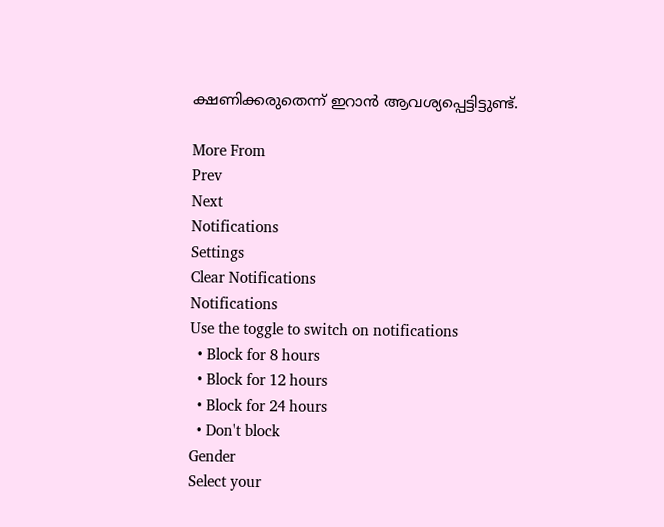ക്ഷണിക്കരുതെന്ന് ഇറാന്‍ ആവശ്യപ്പെട്ടിട്ടുണ്ട്.

More From
Prev
Next
Notifications
Settings
Clear Notifications
Notifications
Use the toggle to switch on notifications
  • Block for 8 hours
  • Block for 12 hours
  • Block for 24 hours
  • Don't block
Gender
Select your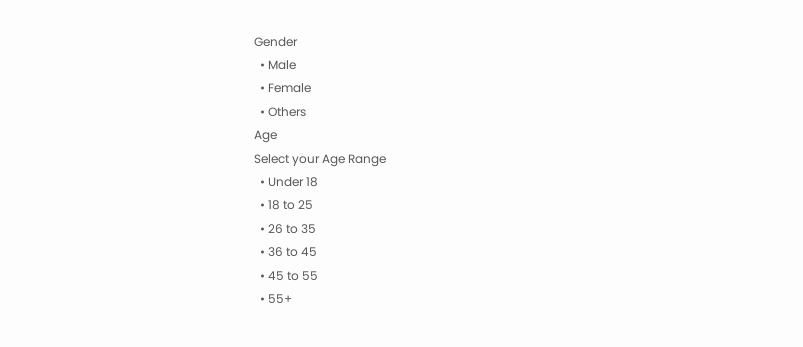Gender
  • Male
  • Female
  • Others
Age
Select your Age Range
  • Under 18
  • 18 to 25
  • 26 to 35
  • 36 to 45
  • 45 to 55
  • 55+